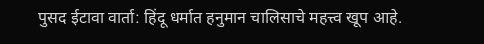पुसद ईटावा वार्ता: हिंदू धर्मात हनुमान चालिसाचे महत्त्व खूप आहे.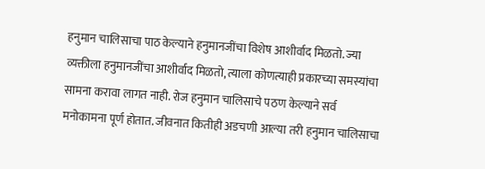हनुमान चालिसाचा पाठ केल्याने हनुमानजींचा विशेष आशीर्वाद मिळतो. ज्या व्यक्तीला हनुमानजींचा आशीर्वाद मिळतो, त्याला कोणत्याही प्रकारच्या समस्यांचा सामना करावा लागत नाही. रोज हनुमान चालिसाचे पठण केल्याने सर्व मनोकामना पूर्ण होतात. जीवनात कितीही अडचणी आल्या तरी हनुमान चालिसाचा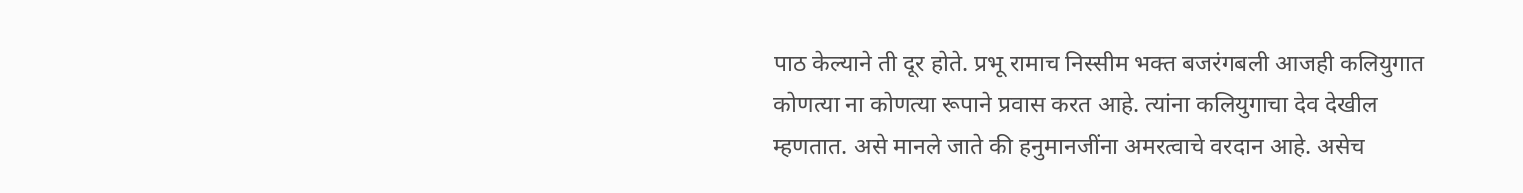पाठ केल्याने ती दूर होते. प्रभू रामाच निस्सीम भक्त बजरंगबली आजही कलियुगात कोणत्या ना कोणत्या रूपाने प्रवास करत आहे. त्यांना कलियुगाचा देव देखील म्हणतात. असे मानले जाते की हनुमानजींना अमरत्वाचे वरदान आहे. असेच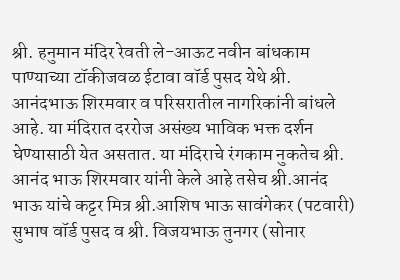श्री. हनुमान मंदिर रेवती ले-आऊट नवीन बांधकाम पाण्याच्या टॉकीजवळ ईटावा वॉर्ड पुसद येथे श्री. आनंदभाऊ शिरमवार व परिसरातील नागरिकांनी बांधले आहे. या मंदिरात दररोज असंख्य भाविक भक्त दर्शन घेण्यासाठी येत असतात. या मंदिराचे रंगकाम नुकतेच श्री. आनंद भाऊ शिरमवार यांनी केले आहे तसेच श्री.आनंद भाऊ यांचे कट्टर मित्र श्री.आशिष भाऊ सावंगेकर (पटवारी) सुभाष वॉर्ड पुसद व श्री. विजयभाऊ तुनगर (सोनार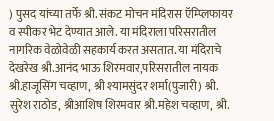) पुसद यांच्या तर्फे श्री. संकट मोचन मंदिरास ऍम्प्लिफायर व स्पीकर भेट देण्यात आले. या मंदिराला परिसरातील नागरिक वेळोवेळी सहकार्य करत असतात. या मंदिराचे देखरेख श्री.आनंद भाऊ शिरमवार,परिसरातील नायक श्री.हाजूसिंग चव्हाण, श्री श्यामसुंदर शर्मा(पुजारी) श्री. सुरेश राठोड, श्रीआशिष शिरमवार श्री.महेश चव्हाण, श्री.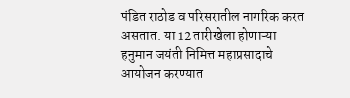पंडित राठोड व परिसरातील नागरिक करत असतात. या 12 तारीखेला होणाऱ्या हनुमान जयंती निमित्त महाप्रसादाचे आयोजन करण्यात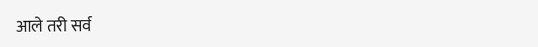आले तरी सर्व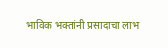भाविक भक्तांनी प्रसादाचा लाभ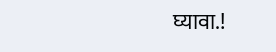घ्यावा.!